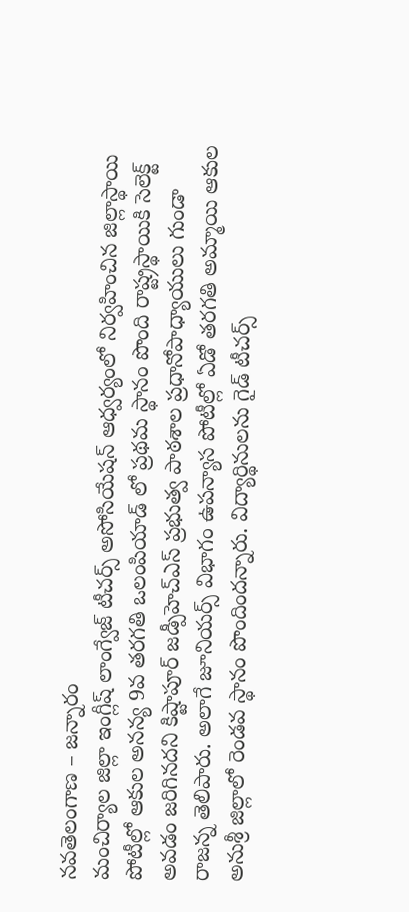నవతెలంగాణ – జన్నారం
మంచిర్యాల జిల్లా ఇంగ్లీష్ లాంగ్వేజ్ టీచర్స్ అసోసియేషన్ ఆధ్వర్యంలో నిర్వహించిన జిల్లాస్థాయి పోటీల్లో ఆకుల అనన్య 9వ తరగతి ఒలంపియాడ్ లో ప్రథమ స్థానం పొంది రాష్ట్రస్థాయికి సెలెక్ట్ అవడం జరిగినదని కిష్టాపూర్ జడ్పీహెచ్ఎస్ ప్రభుత్వ పాఠశాల ప్రధానోపాధ్యాయులు గుండా రాజన్న తెలిపారు. అలాగే జూనియర్స్ విభాగం ఉపన్యాస పోటీల్లో ఏడో తరగతి అమ్మాయి ఆకుల అనుశ్రీ జిల్లాలో రెండవ స్థానం పొందిందన్నారు. విద్యార్థినులను గైడ్ టీచర్స్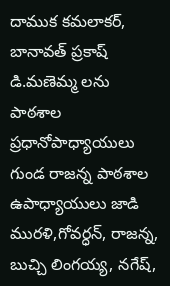దాముక కమలాకర్, బానావత్ ప్రకాష్ డి.మణెమ్మ లను పాఠశాల ప్రధానోపాధ్యాయులు గుండ రాజన్న పాఠశాల ఉపాధ్యాయులు జాడి మురళి,గోవర్ధన్, రాజన్న, బుచ్చి లింగయ్య, నగేష్,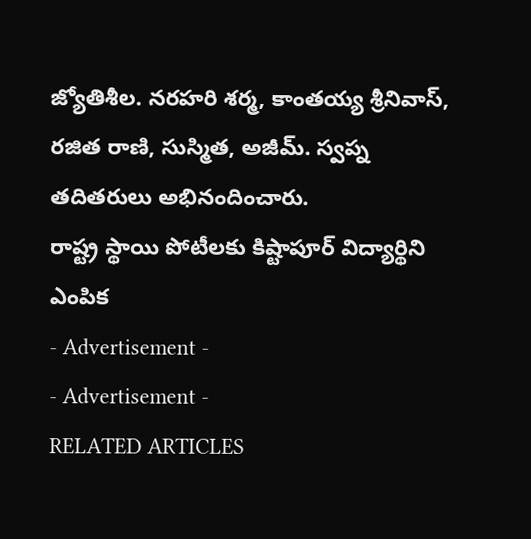జ్యోతిశీల. నరహరి శర్మ, కాంతయ్య శ్రీనివాస్, రజిత రాణి, సుస్మిత, అజీమ్. స్వప్న తదితరులు అభినందించారు.
రాష్ట్ర స్థాయి పోటీలకు కిష్టాపూర్ విద్యార్థిని ఎంపిక
- Advertisement -
- Advertisement -
RELATED ARTICLES